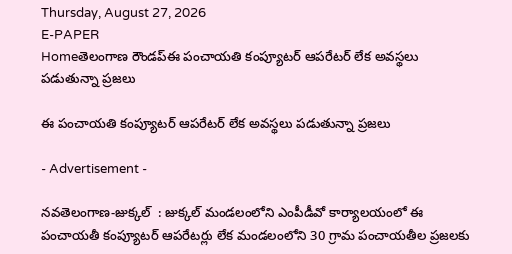Thursday, August 27, 2026
E-PAPER
Homeతెలంగాణ రౌండప్ఈ పంచాయతి కంప్యూటర్ ఆపరేటర్ లేక అవస్థలు పడుతున్నా ప్రజలు

ఈ పంచాయతి కంప్యూటర్ ఆపరేటర్ లేక అవస్థలు పడుతున్నా ప్రజలు

- Advertisement -

నవతెలంగాణ-జుక్కల్  : జుక్కల్ మండలంలోని ఎంపీడీవో కార్యాలయంలో ఈ పంచాయతీ కంప్యూటర్ ఆపరేటర్లు లేక మండలంలోని 30 గ్రామ పంచాయతీల ప్రజలకు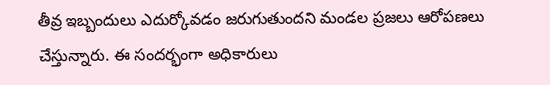తీవ్ర ఇబ్బందులు ఎదుర్కోవడం జరుగుతుందని మండల ప్రజలు ఆరోపణలు చేస్తున్నారు. ఈ సందర్భంగా అధికారులు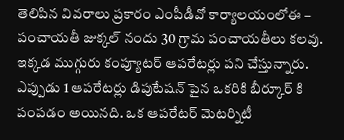తెలిపిన వివరాలు ప్రకారం ఎంపీడీవో కార్యాలయంలోఈ – పంచాయతీ జుక్కల్ నందు 30 గ్రామ పంచాయతీలు కలవు. ఇక్కడ ముగ్గురు కంప్యూటర్ ఆపరేటర్లు పని చేస్తున్నారు.  ఎప్పుడు 1 ఆపరేటర్లు డిపుటేషన్ పైన ఒకరికి బీర్కూర్ కి పంపడం అయినది. ఒక ఆపరేటర్ మెటర్నిటీ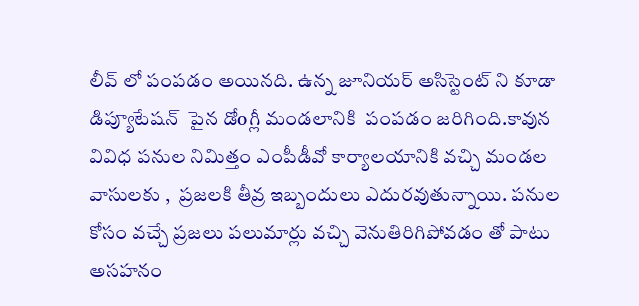లీవ్ లో పంపడం అయినది. ఉన్న జూనియర్ అసిస్టెంట్ ని కూడా డిప్యూటేషన్  పైన డోoగ్లీ మండలానికి  పంపడం జరిగింది.కావున వివిధ పనుల నిమిత్తం ఎంపీడీవో కార్యాలయానికి వచ్చి మండల వాసులకు ,  ప్రజలకి తీవ్ర ఇబ్బందులు ఎదురవుతున్నాయి. పనుల కోసం వచ్చే ప్రజలు పలుమార్లు వచ్చి వెనుతిరిగిపోవడం తో పాటు అసహనం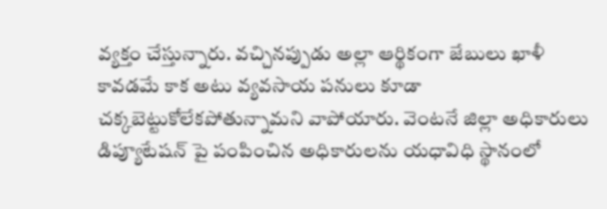వ్యక్తం చేస్తున్నారు. వచ్చినప్పుడు అల్లా ఆర్థికంగా జేబులు ఖాళీ కావడమే కాక అటు వ్యవసాయ పనులు కూడా చక్కబెట్టుకోలేకపోతున్నామని వాపోయారు. వెంటనే జిల్లా అధికారులు డిప్యూటేషన్ పై పంపించిన అధికారులను యధావిధి స్థానంలో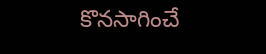కొనసాగించే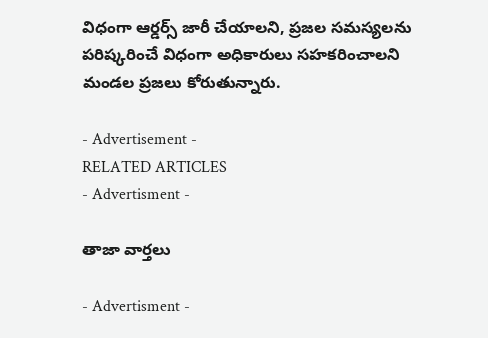విధంగా ఆర్డర్స్ జారీ చేయాలని, ప్రజల సమస్యలను పరిష్కరించే విధంగా అధికారులు సహకరించాలని మండల ప్రజలు కోరుతున్నారు.

- Advertisement -
RELATED ARTICLES
- Advertisment -

తాజా వార్తలు

- Advertisment -